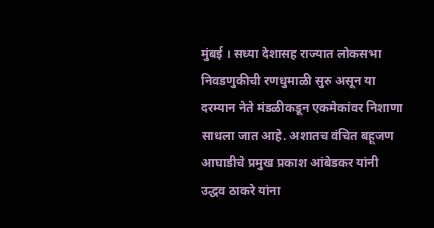मुंबई । सध्या देशासह राज्यात लोकसभा निवडणुकीची रणधुमाळी सुरु असून या दरम्यान नेते मंडळीकडून एकमेकांवर निशाणा साधला जात आहे. अशातच वंचित बहूजण आघाडीचे प्रमुख प्रकाश आंबेडकर यांनी उद्धव ठाकरे यांना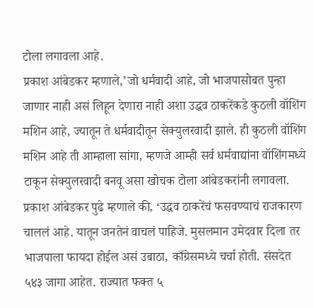टोला लगावला आहे.
प्रकाश आंबेडकर म्हणाले,’जो धर्मवादी आहे, जो भाजपासोबत पुन्हा जाणार नाही असं लिहून देणारा नाही अशा उद्धव ठाकरेंकडे कुठली वॉशिंग मशिन आहे, ज्यातून ते धर्मवादीतून सेक्युलरवादी झाले. ही कुठली वॉशिंग मशिन आहे ती आम्हाला सांगा, म्हणजे आम्ही सर्व धर्मवाद्यांना वॉशिंगमध्ये टाकून सेक्युलरवादी बनवू असा खोचक टोला आंबेडकरांनी लगावला.
प्रकाश आंबेडकर पुढे म्हणाले की, ‘उद्धव ठाकरेंचं फसवण्याचं राजकारण चाललं आहे. यातून जनतेनं वाचलं पाहिजे. मुसलमान उमेदवार दिला तर भाजपाला फायदा होईल असं उबाठा, काँग्रेसमध्ये चर्चा होती. संसदेत ५४३ जागा आहेत. राज्यात फक्त ५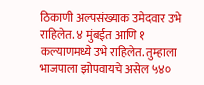ठिकाणी अल्पसंख्याक उमेदवार उभे राहिलेत. ४ मुंबईत आणि १ कल्याणमध्ये उभे राहिलेत. तुम्हाला भाजपाला झोपवायचे असेल ५४०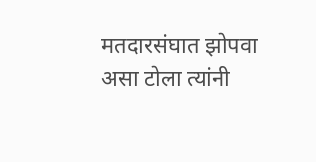मतदारसंघात झोपवा असा टोला त्यांनी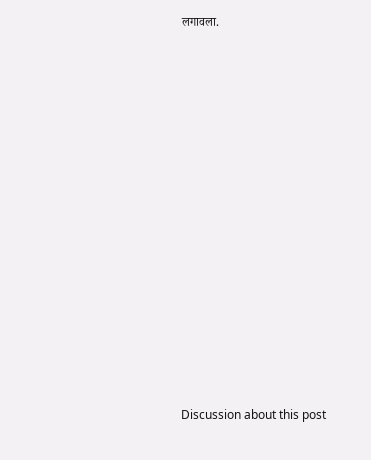लगावला.















Discussion about this post